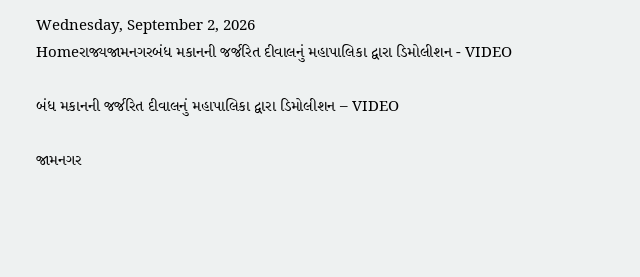Wednesday, September 2, 2026
Homeરાજ્યજામનગરબંધ મકાનની જર્જરિત દીવાલનું મહાપાલિકા દ્વારા ડિમોલીશન - VIDEO

બંધ મકાનની જર્જરિત દીવાલનું મહાપાલિકા દ્વારા ડિમોલીશન – VIDEO

જામનગર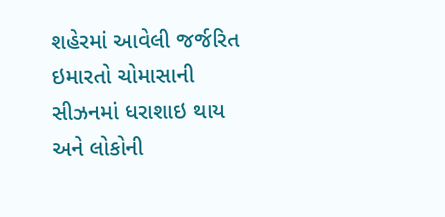શહેરમાં આવેલી જર્જરિત ઇમારતો ચોમાસાની સીઝનમાં ધરાશાઇ થાય અને લોકોની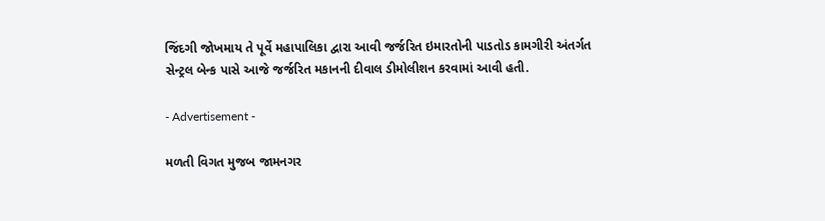જિંદગી જોખમાય તે પૂર્વે મહાપાલિકા દ્વારા આવી જર્જરિત ઇમારતોની પાડતોડ કામગીરી અંતર્ગત સેન્ટ્રલ બેન્ક પાસે આજે જર્જરિત મકાનની દીવાલ ડીમોલીશન કરવામાં આવી હતી.

- Advertisement -

મળતી વિગત મુજબ જામનગર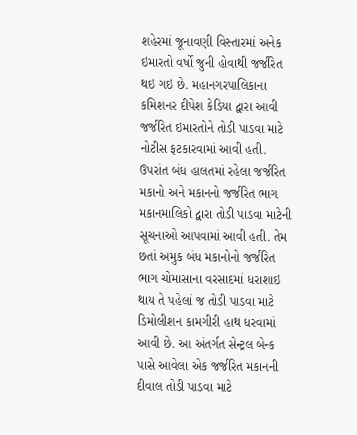શહેરમાં જૂનાવણી વિસ્તારમાં અનેક ઇમારતો વર્ષો જુની હોવાથી જર્જરિત થઇ ગઇ છે. મહાનગરપાલિકાના કમિશનર દીપેશ કેડિયા દ્વારા આવી જર્જરિત ઇમારતોને તોડી પાડવા માટે નોટીસ ફટકારવામાં આવી હતી. ઉપરાંત બંધ હાલતમાં રહેલા જર્જરિત મકાનો અને મકાનનો જર્જરિત ભાગ મકાનમાલિકો દ્વારા તોડી પાડવા માટેની સૂચનાઓ આપવામાં આવી હતી. તેમ છતાં અમુક બંધ મકાનોનો જર્જરિત ભાગ ચોમાસાના વરસાદમાં ધરાશાઇ થાય તે પહેલાં જ તોડી પાડવા માટે ડિમોલીશન કામગીરી હાથ ધરવામાં આવી છે. આ અંતર્ગત સેન્ટ્રલ બેન્ક પાસે આવેલા એક જર્જરિત મકાનની દીવાલ તોડી પાડવા માટે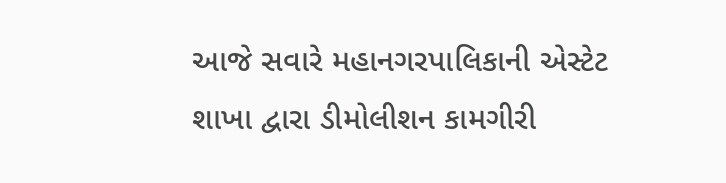આજે સવારે મહાનગરપાલિકાની એસ્ટેટ શાખા દ્વારા ડીમોલીશન કામગીરી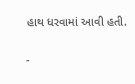હાથ ધરવામાં આવી હતી.

-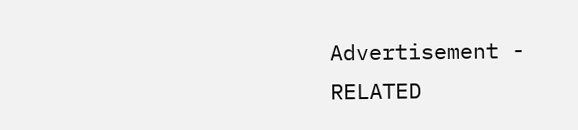Advertisement -
RELATED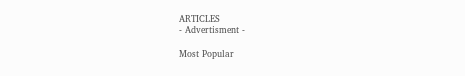ARTICLES
- Advertisment -

Most Popular